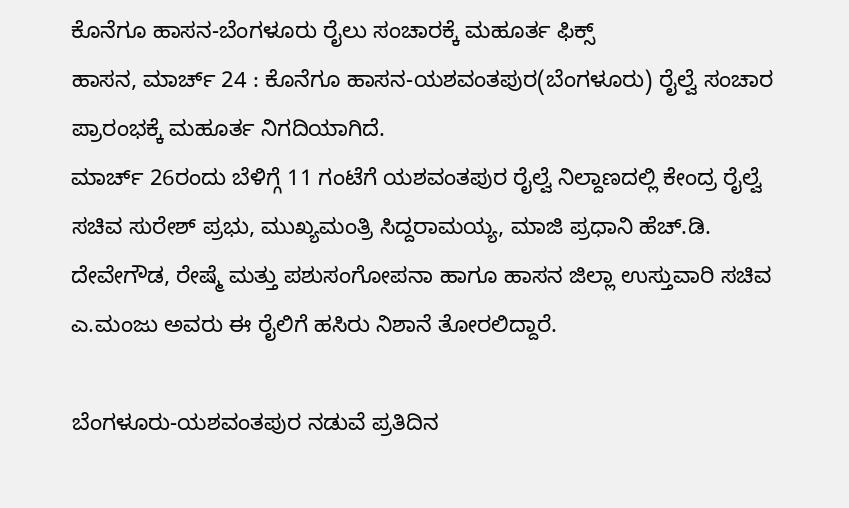ಕೊನೆಗೂ ಹಾಸನ-ಬೆಂಗಳೂರು ರೈಲು ಸಂಚಾರಕ್ಕೆ ಮಹೂರ್ತ ಫಿಕ್ಸ್
ಹಾಸನ, ಮಾರ್ಚ್ 24 : ಕೊನೆಗೂ ಹಾಸನ-ಯಶವಂತಪುರ(ಬೆಂಗಳೂರು) ರೈಲ್ವೆ ಸಂಚಾರ ಪ್ರಾರಂಭಕ್ಕೆ ಮಹೂರ್ತ ನಿಗದಿಯಾಗಿದೆ.
ಮಾರ್ಚ್ 26ರಂದು ಬೆಳಿಗ್ಗೆ 11 ಗಂಟೆಗೆ ಯಶವಂತಪುರ ರೈಲ್ವೆ ನಿಲ್ದಾಣದಲ್ಲಿ ಕೇಂದ್ರ ರೈಲ್ವೆ ಸಚಿವ ಸುರೇಶ್ ಪ್ರಭು, ಮುಖ್ಯಮಂತ್ರಿ ಸಿದ್ದರಾಮಯ್ಯ, ಮಾಜಿ ಪ್ರಧಾನಿ ಹೆಚ್.ಡಿ. ದೇವೇಗೌಡ, ರೇಷ್ಮೆ ಮತ್ತು ಪಶುಸಂಗೋಪನಾ ಹಾಗೂ ಹಾಸನ ಜಿಲ್ಲಾ ಉಸ್ತುವಾರಿ ಸಚಿವ ಎ.ಮಂಜು ಅವರು ಈ ರೈಲಿಗೆ ಹಸಿರು ನಿಶಾನೆ ತೋರಲಿದ್ದಾರೆ.

ಬೆಂಗಳೂರು-ಯಶವಂತಪುರ ನಡುವೆ ಪ್ರತಿದಿನ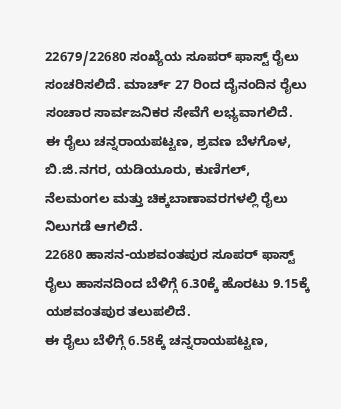22679/22680 ಸಂಖ್ಯೆಯ ಸೂಪರ್ ಫಾಸ್ಟ್ ರೈಲು ಸಂಚರಿಸಲಿದೆ. ಮಾರ್ಚ್ 27 ರಿಂದ ದೈನಂದಿನ ರೈಲು ಸಂಚಾರ ಸಾರ್ವಜನಿಕರ ಸೇವೆಗೆ ಲಭ್ಯವಾಗಲಿದೆ.
ಈ ರೈಲು ಚನ್ನರಾಯಪಟ್ಟಣ, ಶ್ರವಣ ಬೆಳಗೊಳ, ಬಿ.ಜಿ.ನಗರ, ಯಡಿಯೂರು, ಕುಣಿಗಲ್, ನೆಲಮಂಗಲ ಮತ್ತು ಚಿಕ್ಕಬಾಣಾವರಗಳಲ್ಲಿ ರೈಲು ನಿಲುಗಡೆ ಆಗಲಿದೆ.
22680 ಹಾಸನ-ಯಶವಂತಪುರ ಸೂಪರ್ ಫಾಸ್ಟ್ ರೈಲು ಹಾಸನದಿಂದ ಬೆಳಿಗ್ಗೆ 6.30ಕ್ಕೆ ಹೊರಟು 9.15ಕ್ಕೆ ಯಶವಂತಪುರ ತಲುಪಲಿದೆ.
ಈ ರೈಲು ಬೆಳಿಗ್ಗೆ 6.58ಕ್ಕೆ ಚನ್ನರಾಯಪಟ್ಟಣ,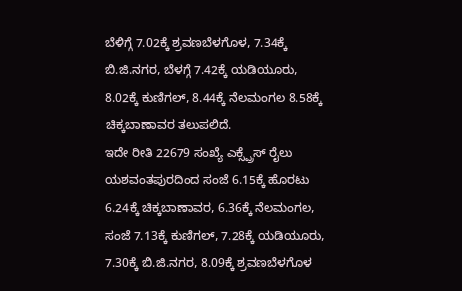ಬೆಳಿಗ್ಗೆ 7.02ಕ್ಕೆ ಶ್ರವಣಬೆಳಗೊಳ, 7.34ಕ್ಕೆ ಬಿ.ಜಿ.ನಗರ, ಬೆಳಗ್ಗೆ 7.42ಕ್ಕೆ ಯಡಿಯೂರು, 8.02ಕ್ಕೆ ಕುಣಿಗಲ್, 8.44ಕ್ಕೆ ನೆಲಮಂಗಲ 8.58ಕ್ಕೆ ಚಿಕ್ಕಬಾಣಾವರ ತಲುಪಲಿದೆ.
ಇದೇ ರೀತಿ 22679 ಸಂಖ್ಯೆ ಎಕ್ಸ್ಪ್ರೆಸ್ ರೈಲು ಯಶವಂತಪುರದಿಂದ ಸಂಜೆ 6.15ಕ್ಕೆ ಹೊರಟು 6.24ಕ್ಕೆ ಚಿಕ್ಕಬಾಣಾವರ, 6.36ಕ್ಕೆ ನೆಲಮಂಗಲ, ಸಂಜೆ 7.13ಕ್ಕೆ ಕುಣಿಗಲ್, 7.28ಕ್ಕೆ ಯಡಿಯೂರು, 7.30ಕ್ಕೆ ಬಿ.ಜಿ.ನಗರ, 8.09ಕ್ಕೆ ಶ್ರವಣಬೆಳಗೊಳ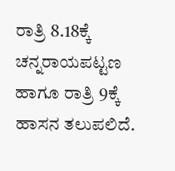ರಾತ್ರಿ 8.18ಕ್ಕೆ ಚನ್ನರಾಯಪಟ್ಟಣ ಹಾಗೂ ರಾತ್ರಿ 9ಕ್ಕೆ ಹಾಸನ ತಲುಪಲಿದೆ.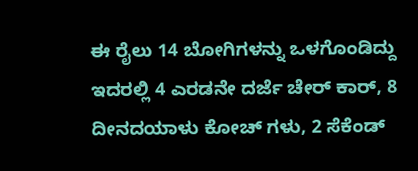ಈ ರೈಲು 14 ಬೋಗಿಗಳನ್ನು ಒಳಗೊಂಡಿದ್ದು ಇದರಲ್ಲಿ 4 ಎರಡನೇ ದರ್ಜೆ ಚೇರ್ ಕಾರ್, 8 ದೀನದಯಾಳು ಕೋಚ್ ಗಳು, 2 ಸೆಕೆಂಡ್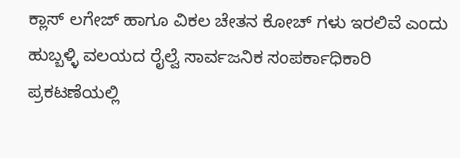ಕ್ಲಾಸ್ ಲಗೇಜ್ ಹಾಗೂ ವಿಕಲ ಚೇತನ ಕೋಚ್ ಗಳು ಇರಲಿವೆ ಎಂದು ಹುಬ್ಬಳ್ಳಿ ವಲಯದ ರೈಲ್ವೆ ಸಾರ್ವಜನಿಕ ಸಂಪರ್ಕಾಧಿಕಾರಿ ಪ್ರಕಟಣೆಯಲ್ಲಿ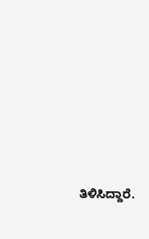ತಿಳಿಸಿದ್ದಾರೆ.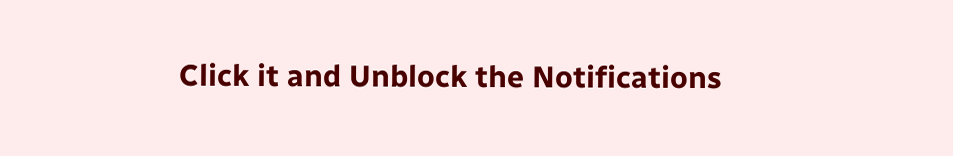Click it and Unblock the Notifications